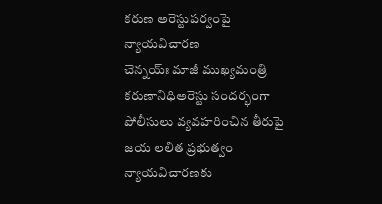కరుణ అరెస్టుపర్వంపై న్యాయవిచారణ
చెన్నయ్ః మాజీ ముఖ్యమంత్రి కరుణానిధిఅరెస్టు సందర్భంగా పోలీసులు వ్యవహరించిన తీరుపై జయ లలిత ప్రభుత్వం న్యాయవిచారణకు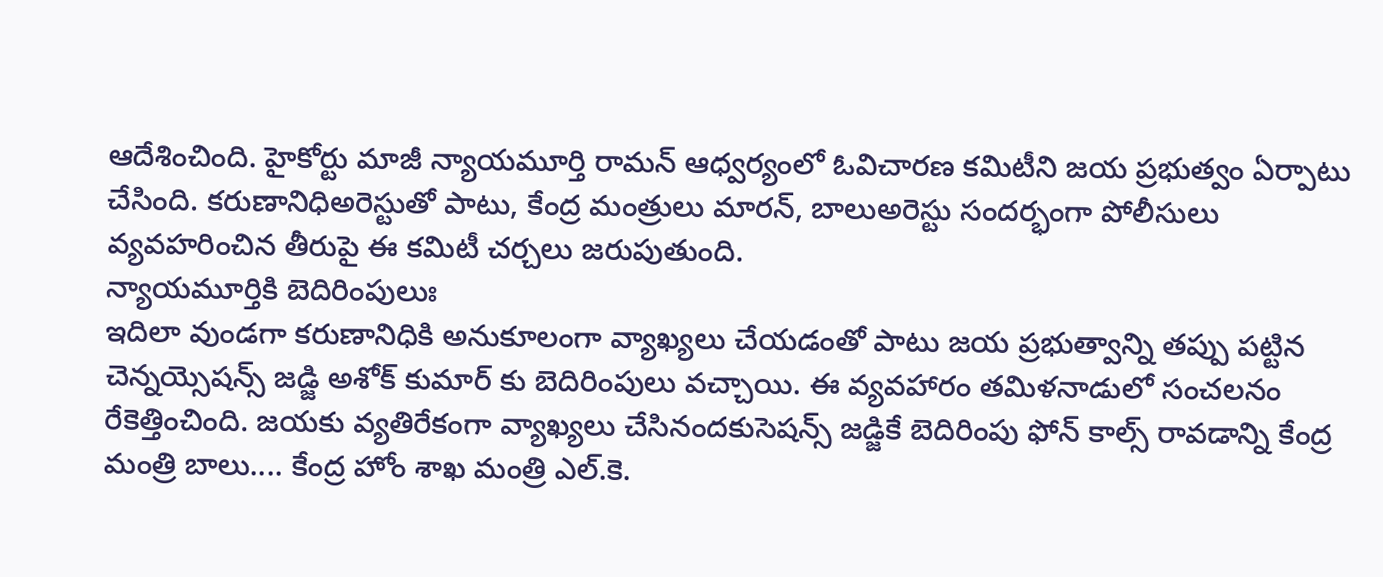ఆదేశించింది. హైకోర్టు మాజీ న్యాయమూర్తి రామన్ ఆధ్వర్యంలో ఓవిచారణ కమిటీని జయ ప్రభుత్వం ఏర్పాటు చేసింది. కరుణానిధిఅరెస్టుతో పాటు, కేంద్ర మంత్రులు మారన్, బాలుఅరెస్టు సందర్భంగా పోలీసులు వ్యవహరించిన తీరుపై ఈ కమిటీ చర్చలు జరుపుతుంది.
న్యాయమూర్తికి బెదిరింపులుః
ఇదిలా వుండగా కరుణానిధికి అనుకూలంగా వ్యాఖ్యలు చేయడంతో పాటు జయ ప్రభుత్వాన్ని తప్పు పట్టిన చెన్నయ్సెషన్స్ జడ్జి అశోక్ కుమార్ కు బెదిరింపులు వచ్చాయి. ఈ వ్యవహారం తమిళనాడులో సంచలనం రేకెత్తించింది. జయకు వ్యతిరేకంగా వ్యాఖ్యలు చేసినందకుసెషన్స్ జడ్జికే బెదిరింపు ఫోన్ కాల్స్ రావడాన్ని కేంద్ర మంత్రి బాలు.... కేంద్ర హోం శాఖ మంత్రి ఎల్.కె.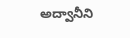అద్వానీని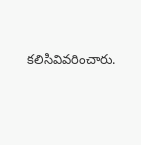కలిసివివరించారు.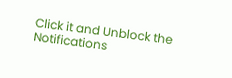Click it and Unblock the Notifications